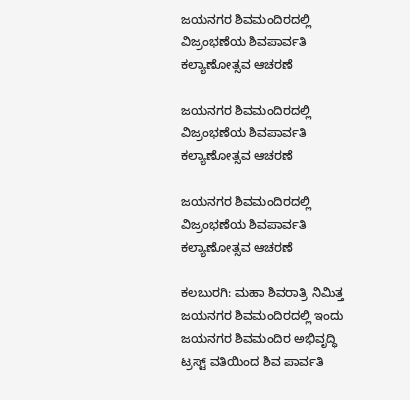ಜಯನಗರ ಶಿವಮಂದಿರದಲ್ಲಿ ವಿಜ್ರಂಭಣೆಯ ಶಿವಪಾರ್ವತಿ ಕಲ್ಯಾಣೋತ್ಸವ ಆಚರಣೆ

ಜಯನಗರ ಶಿವಮಂದಿರದಲ್ಲಿ ವಿಜ್ರಂಭಣೆಯ ಶಿವಪಾರ್ವತಿ ಕಲ್ಯಾಣೋತ್ಸವ ಆಚರಣೆ

ಜಯನಗರ ಶಿವಮಂದಿರದಲ್ಲಿ ವಿಜ್ರಂಭಣೆಯ ಶಿವಪಾರ್ವತಿ ಕಲ್ಯಾಣೋತ್ಸವ ಆಚರಣೆ

ಕಲಬುರಗಿ: ಮಹಾ ಶಿವರಾತ್ರಿ ನಿಮಿತ್ತ ಜಯನಗರ ಶಿವಮಂದಿರದಲ್ಲಿ ಇಂದು ಜಯನಗರ ಶಿವಮಂದಿರ ಅಭಿವೃದ್ಧಿ ಟ್ರಸ್ಟ್ ವತಿಯಿಂದ ಶಿವ ಪಾರ್ವತಿ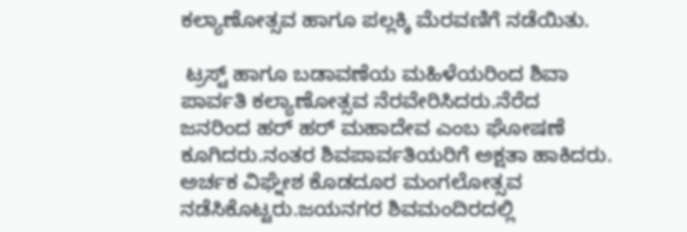ಕಲ್ಯಾಣೋತ್ಸವ ಹಾಗೂ ಪಲ್ಲಕ್ಕಿ ಮೆರವಣಿಗೆ ನಡೆಯಿತು.

 ಟ್ರಸ್ಟ್ ಹಾಗೂ ಬಡಾವಣೆಯ ಮಹಿಳೆಯರಿಂದ ಶಿವಾ ಪಾರ್ವತಿ ಕಲ್ಯಾಣೋತ್ಸವ ನೆರವೇರಿಸಿದರು.ನೆರೆದ ಜನರಿಂದ ಹರ್ ಹರ್ ಮಹಾದೇವ ಎಂಬ ಘೋಷಣೆ ಕೂಗಿದರು.ನಂತರ ಶಿವಪಾರ್ವತಿಯರಿಗೆ ಅಕ್ಷತಾ ಹಾಕಿದರು. ಅರ್ಚಕ ವಿಘ್ನೇಶ ಕೊಡದೂರ ಮಂಗಲೋತ್ಸವ ನಡೆಸಿಕೊಟ್ಟರು.ಜಯನಗರ ಶಿವಮಂದಿರದಲ್ಲಿ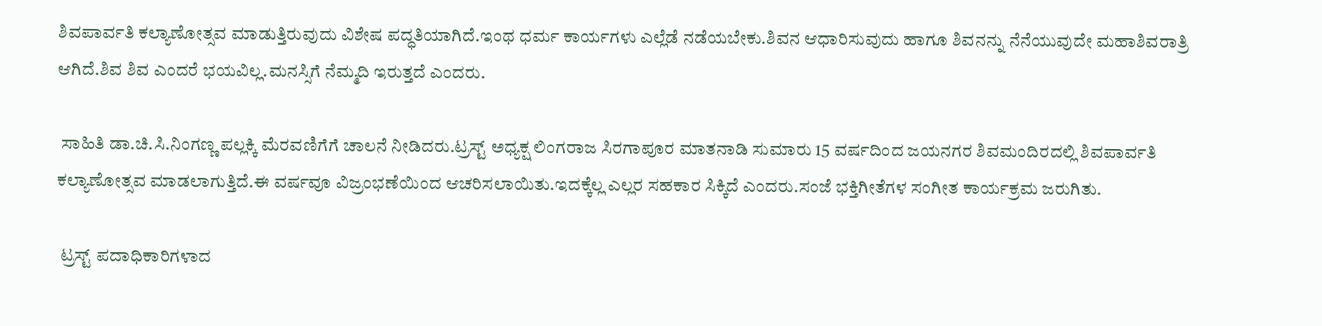ಶಿವಪಾರ್ವತಿ ಕಲ್ಯಾಣೋತ್ಸವ ಮಾಡುತ್ತಿರುವುದು ವಿಶೇಷ ಪದ್ಧತಿಯಾಗಿದೆ.ಇಂಥ ಧರ್ಮ ಕಾರ್ಯಗಳು ಎಲ್ಲೆಡೆ ನಡೆಯಬೇಕು.ಶಿವನ ಆಧಾರಿಸುವುದು ಹಾಗೂ ಶಿವನನ್ನು ನೆನೆಯುವುದೇ ಮಹಾಶಿವರಾತ್ರಿ ಆಗಿದೆ.ಶಿವ ಶಿವ ಎಂದರೆ ಭಯವಿಲ್ಲ.ಮನಸ್ಸಿಗೆ ನೆಮ್ಮದಿ ಇರುತ್ತದೆ ಎಂದರು.

 ಸಾಹಿತಿ ಡಾ.ಚಿ.ಸಿ.ನಿಂಗಣ್ಣ ಪಲ್ಲಕ್ಕಿ ಮೆರವಣಿಗೆಗೆ ಚಾಲನೆ ನೀಡಿದರು.ಟ್ರಸ್ಟ್ ಅಧ್ಯಕ್ಷ ಲಿಂಗರಾಜ ಸಿರಗಾಪೂರ ಮಾತನಾಡಿ ಸುಮಾರು 15 ವರ್ಷದಿಂದ ಜಯನಗರ ಶಿವಮಂದಿರದಲ್ಲಿ ಶಿವಪಾರ್ವತಿ ಕಲ್ಯಾಣೋತ್ಸವ ಮಾಡಲಾಗುತ್ತಿದೆ.ಈ ವರ್ಷವೂ ವಿಜ್ರಂಭಣೆಯಿಂದ ಆಚರಿಸಲಾಯಿತು.ಇದಕ್ಕೆಲ್ಲ ಎಲ್ಲರ ಸಹಕಾರ ಸಿಕ್ಕಿದೆ ಎಂದರು.ಸಂಜೆ ಭಕ್ತಿಗೀತೆಗಳ ಸಂಗೀತ ಕಾರ್ಯಕ್ರಮ ಜರುಗಿತು.

 ಟ್ರಸ್ಟ್ ಪದಾಧಿಕಾರಿಗಳಾದ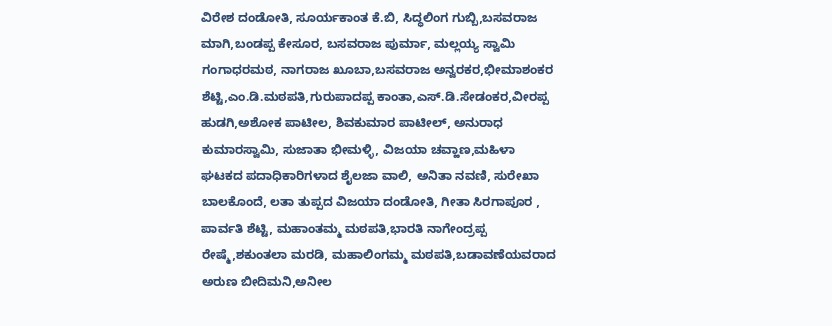ವಿರೇಶ ದಂಡೋತಿ, ಸೂರ್ಯಕಾಂತ ಕೆ.ಬಿ, ಸಿದ್ಧಲಿಂಗ ಗುಬ್ಬಿ,ಬಸವರಾಜ ಮಾಗಿ,ಬಂಡಪ್ಪ ಕೇಸೂರ, ಬಸವರಾಜ ಪುರ್ಮಾ, ಮಲ್ಲಯ್ಯ ಸ್ವಾಮಿ ಗಂಗಾಧರಮಠ, ನಾಗರಾಜ ಖೂಬಾ,ಬಸವರಾಜ ಅನ್ವರಕರ,ಭೀಮಾಶಂಕರ ಶೆಟ್ಟಿ,ಎಂ.ಡಿ.ಮಠಪತಿ,ಗುರುಪಾದಪ್ಪ ಕಾಂತಾ,ಎಸ್.ಡಿ.ಸೇಡಂಕರ,ವೀರಪ್ಪ ಹುಡಗಿ,ಅಶೋಕ ಪಾಟೀಲ, ಶಿವಕುಮಾರ ಪಾಟೀಲ್, ಅನುರಾಧ ಕುಮಾರಸ್ವಾಮಿ, ಸುಜಾತಾ ಭೀಮಳ್ಳಿ, ವಿಜಯಾ ಚವ್ಹಾಣ,ಮಹಿಳಾ ಘಟಕದ ಪದಾಧಿಕಾರಿಗಳಾದ ಶೈಲಜಾ ವಾಲಿ, ಅನಿತಾ ನವಣಿ, ಸುರೇಖಾ ಬಾಲಕೊಂದೆ, ಲತಾ ತುಪ್ಪದ ವಿಜಯಾ ದಂಡೋತಿ, ಗೀತಾ ಸಿರಗಾಪೂರ , ಪಾರ್ವತಿ ಶೆಟ್ಟಿ, ಮಹಾಂತಮ್ಮ ಮಠಪತಿ,ಭಾರತಿ ನಾಗೇಂದ್ರಪ್ಪ ರೇಷ್ಮೆ,ಶಕುಂತಲಾ ಮರಡಿ, ಮಹಾಲಿಂಗಮ್ಮ ಮಠಪತಿ,ಬಡಾವಣೆಯವರಾದ ಅರುಣ ಬೀದಿಮನಿ,ಅನೀಲ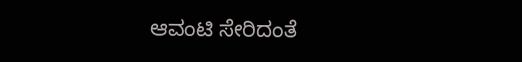ಆವಂಟಿ ಸೇರಿದಂತೆ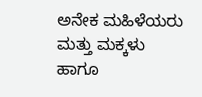ಅನೇಕ ಮಹಿಳೆಯರು ಮತ್ತು ಮಕ್ಕಳು ಹಾಗೂ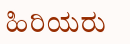ಹಿರಿಯರು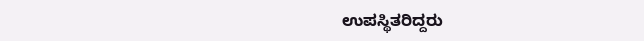ಉಪಸ್ಥಿತರಿದ್ದರು